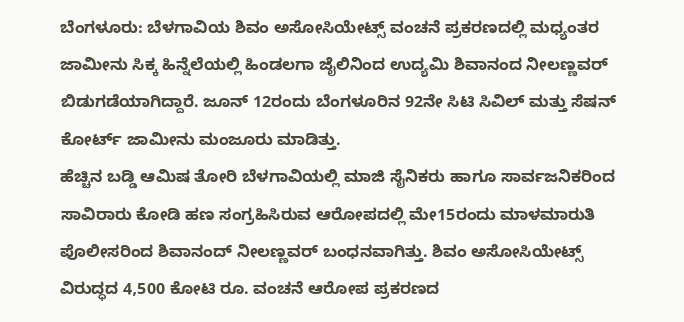ಬೆಂಗಳೂರು: ಬೆಳಗಾವಿಯ ಶಿವಂ ಅಸೋಸಿಯೇಟ್ಸ್ ವಂಚನೆ ಪ್ರಕರಣದಲ್ಲಿ ಮಧ್ಯಂತರ ಜಾಮೀನು ಸಿಕ್ಕ ಹಿನ್ನೆಲೆಯಲ್ಲಿ ಹಿಂಡಲಗಾ ಜೈಲಿನಿಂದ ಉದ್ಯಮಿ ಶಿವಾನಂದ ನೀಲಣ್ಣವರ್ ಬಿಡುಗಡೆಯಾಗಿದ್ದಾರೆ. ಜೂನ್ 12ರಂದು ಬೆಂಗಳೂರಿನ 92ನೇ ಸಿಟಿ ಸಿವಿಲ್ ಮತ್ತು ಸೆಷನ್ ಕೋರ್ಟ್ ಜಾಮೀನು ಮಂಜೂರು ಮಾಡಿತ್ತು.
ಹೆಚ್ಚಿನ ಬಡ್ಡಿ ಆಮಿಷ ತೋರಿ ಬೆಳಗಾವಿಯಲ್ಲಿ ಮಾಜಿ ಸೈನಿಕರು ಹಾಗೂ ಸಾರ್ವಜನಿಕರಿಂದ ಸಾವಿರಾರು ಕೋಡಿ ಹಣ ಸಂಗ್ರಹಿಸಿರುವ ಆರೋಪದಲ್ಲಿ ಮೇ15ರಂದು ಮಾಳಮಾರುತಿ ಪೊಲೀಸರಿಂದ ಶಿವಾನಂದ್ ನೀಲಣ್ಣವರ್ ಬಂಧನವಾಗಿತ್ತು. ಶಿವಂ ಅಸೋಸಿಯೇಟ್ಸ್ ವಿರುದ್ಧದ 4,500 ಕೋಟಿ ರೂ. ವಂಚನೆ ಆರೋಪ ಪ್ರಕರಣದ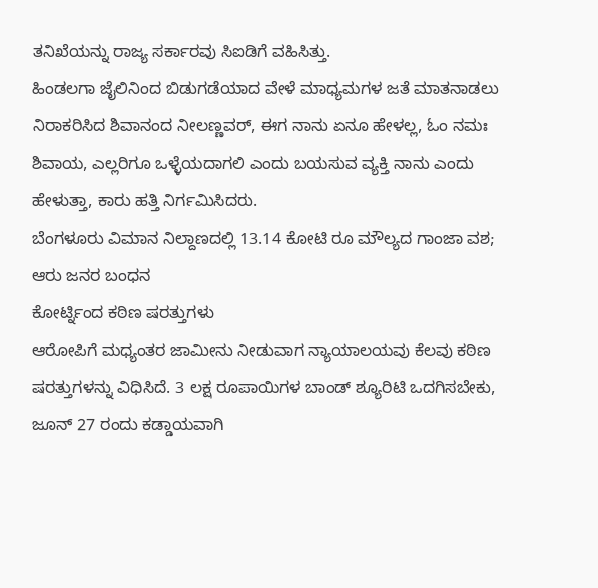ತನಿಖೆಯನ್ನು ರಾಜ್ಯ ಸರ್ಕಾರವು ಸಿಐಡಿಗೆ ವಹಿಸಿತ್ತು.
ಹಿಂಡಲಗಾ ಜೈಲಿನಿಂದ ಬಿಡುಗಡೆಯಾದ ವೇಳೆ ಮಾಧ್ಯಮಗಳ ಜತೆ ಮಾತನಾಡಲು ನಿರಾಕರಿಸಿದ ಶಿವಾನಂದ ನೀಲಣ್ಣವರ್, ಈಗ ನಾನು ಏನೂ ಹೇಳಲ್ಲ, ಓಂ ನಮಃ ಶಿವಾಯ, ಎಲ್ಲರಿಗೂ ಒಳ್ಳೆಯದಾಗಲಿ ಎಂದು ಬಯಸುವ ವ್ಯಕ್ತಿ ನಾನು ಎಂದು ಹೇಳುತ್ತಾ, ಕಾರು ಹತ್ತಿ ನಿರ್ಗಮಿಸಿದರು.
ಬೆಂಗಳೂರು ವಿಮಾನ ನಿಲ್ದಾಣದಲ್ಲಿ 13.14 ಕೋಟಿ ರೂ ಮೌಲ್ಯದ ಗಾಂಜಾ ವಶ; ಆರು ಜನರ ಬಂಧನ
ಕೋರ್ಟ್ನಿಂದ ಕಠಿಣ ಷರತ್ತುಗಳು
ಆರೋಪಿಗೆ ಮಧ್ಯಂತರ ಜಾಮೀನು ನೀಡುವಾಗ ನ್ಯಾಯಾಲಯವು ಕೆಲವು ಕಠಿಣ ಷರತ್ತುಗಳನ್ನು ವಿಧಿಸಿದೆ. 3 ಲಕ್ಷ ರೂಪಾಯಿಗಳ ಬಾಂಡ್ ಶ್ಯೂರಿಟಿ ಒದಗಿಸಬೇಕು, ಜೂನ್ 27 ರಂದು ಕಡ್ಡಾಯವಾಗಿ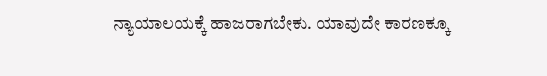ನ್ಯಾಯಾಲಯಕ್ಕೆ ಹಾಜರಾಗಬೇಕು. ಯಾವುದೇ ಕಾರಣಕ್ಕೂ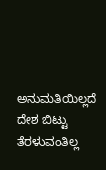ಅನುಮತಿಯಿಲ್ಲದೆ ದೇಶ ಬಿಟ್ಟು ತೆರಳುವಂತಿಲ್ಲ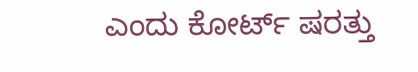ಎಂದು ಕೋರ್ಟ್ ಷರತ್ತು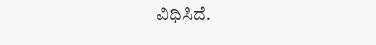ವಿಧಿಸಿದೆ.